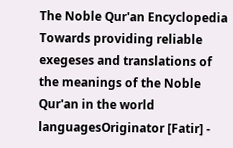The Noble Qur'an Encyclopedia
Towards providing reliable exegeses and translations of the meanings of the Noble Qur'an in the world languagesOriginator [Fatir] -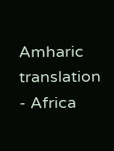Amharic translation - Africa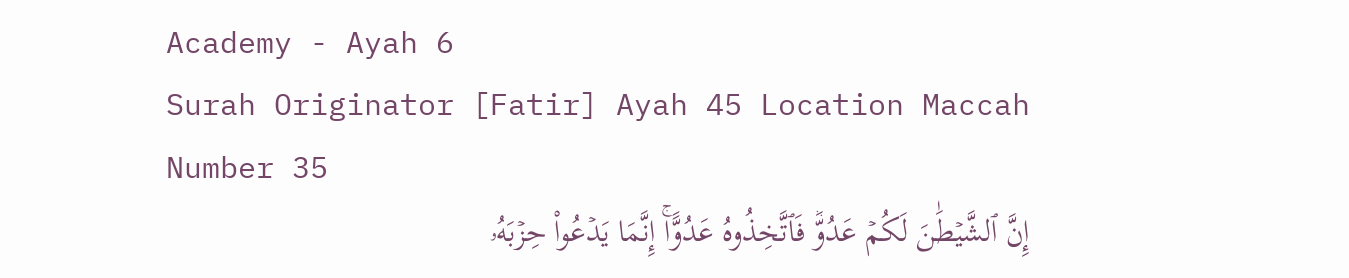Academy - Ayah 6
Surah Originator [Fatir] Ayah 45 Location Maccah Number 35
إِنَّ ٱلشَّيۡطَٰنَ لَكُمۡ عَدُوّٞ فَٱتَّخِذُوهُ عَدُوًّاۚ إِنَّمَا يَدۡعُواْ حِزۡبَهُۥ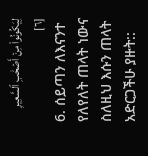لِيَكُونُواْ مِنۡ أَصۡحَٰبِ ٱلسَّعِيرِ [٦]
6. ሰይጣን ለእናንተ የለየለት ጠላት ነውና ስለዚህ እሱን ጠላት አድርጋችሁ ያዙት::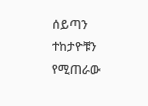ሰይጣን ተከታዮቹን የሚጠራው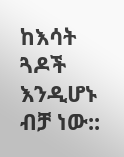ከእሳት ጓዶች እንዲሆኑ ብቻ ነው::